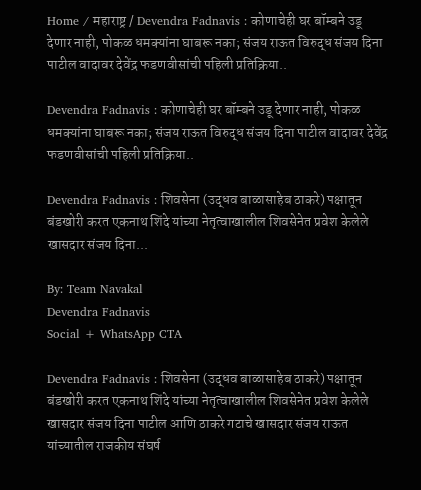Home / महाराष्ट्र / Devendra Fadnavis : कोणाचेही घर बॉम्बने उडू देणार नाही, पोकळ धमक्यांना घाबरू नका; संजय राऊत विरुद्ध संजय दिना पाटील वादावर देवेंद्र फडणवीसांची पहिली प्रतिक्रिया..

Devendra Fadnavis : कोणाचेही घर बॉम्बने उडू देणार नाही, पोकळ धमक्यांना घाबरू नका; संजय राऊत विरुद्ध संजय दिना पाटील वादावर देवेंद्र फडणवीसांची पहिली प्रतिक्रिया..

Devendra Fadnavis : शिवसेना (उद्धव बाळासाहेब ठाकरे) पक्षातून बंडखोरी करत एकनाथ शिंदे यांच्या नेतृत्वाखालील शिवसेनेत प्रवेश केलेले खासदार संजय दिना...

By: Team Navakal
Devendra Fadnavis
Social + WhatsApp CTA

Devendra Fadnavis : शिवसेना (उद्धव बाळासाहेब ठाकरे) पक्षातून बंडखोरी करत एकनाथ शिंदे यांच्या नेतृत्वाखालील शिवसेनेत प्रवेश केलेले खासदार संजय दिना पाटील आणि ठाकरे गटाचे खासदार संजय राऊत यांच्यातील राजकीय संघर्ष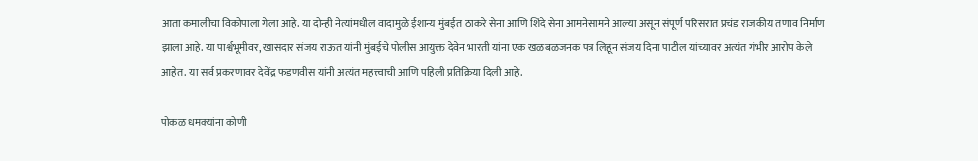आता कमालीचा विकोपाला गेला आहे. या दोन्ही नेत्यांमधील वादामुळे ईशान्य मुंबईत ठाकरे सेना आणि शिंदे सेना आमनेसामने आल्या असून संपूर्ण परिसरात प्रचंड राजकीय तणाव निर्माण झाला आहे. या पार्श्वभूमीवर, खासदार संजय राऊत यांनी मुंबईचे पोलीस आयुक्त देवेन भारती यांना एक खळबळजनक पत्र लिहून संजय दिना पाटील यांच्यावर अत्यंत गंभीर आरोप केले आहेत. या सर्व प्रकरणावर देवेंद्र फडणवीस यांनी अत्यंत महत्त्वाची आणि पहिली प्रतिक्रिया दिली आहे.

पोकळ धमक्यांना कोणी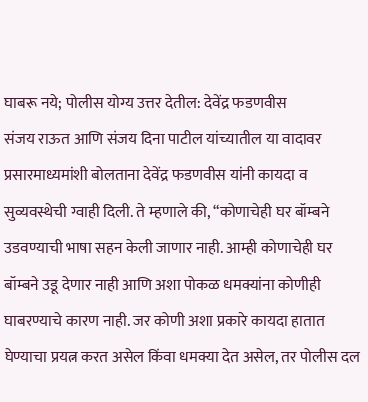घाबरू नये; पोलीस योग्य उत्तर देतील: देवेंद्र फडणवीस
संजय राऊत आणि संजय दिना पाटील यांच्यातील या वादावर प्रसारमाध्यमांशी बोलताना देवेंद्र फडणवीस यांनी कायदा व सुव्यवस्थेची ग्वाही दिली. ते म्हणाले की, “कोणाचेही घर बॉम्बने उडवण्याची भाषा सहन केली जाणार नाही. आम्ही कोणाचेही घर बॉम्बने उडू देणार नाही आणि अशा पोकळ धमक्यांना कोणीही घाबरण्याचे कारण नाही. जर कोणी अशा प्रकारे कायदा हातात घेण्याचा प्रयत्न करत असेल किंवा धमक्या देत असेल, तर पोलीस दल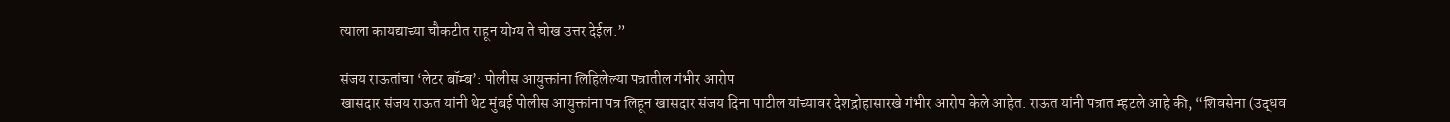त्याला कायद्याच्या चौकटीत राहून योग्य ते चोख उत्तर देईल.”

संजय राऊतांचा ‘लेटर बॉम्ब’: पोलीस आयुक्तांना लिहिलेल्या पत्रातील गंभीर आरोप
खासदार संजय राऊत यांनी थेट मुंबई पोलीस आयुक्तांना पत्र लिहून खासदार संजय दिना पाटील यांच्यावर देशद्रोहासारखे गंभीर आरोप केले आहेत. राऊत यांनी पत्रात म्हटले आहे की, “शिवसेना (उद्धव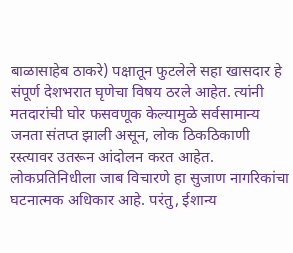बाळासाहेब ठाकरे) पक्षातून फुटलेले सहा खासदार हे संपूर्ण देशभरात घृणेचा विषय ठरले आहेत. त्यांनी मतदारांची घोर फसवणूक केल्यामुळे सर्वसामान्य जनता संतप्त झाली असून, लोक ठिकठिकाणी रस्त्यावर उतरून आंदोलन करत आहेत. लोकप्रतिनिधीला जाब विचारणे हा सुजाण नागरिकांचा घटनात्मक अधिकार आहे. परंतु, ईशान्य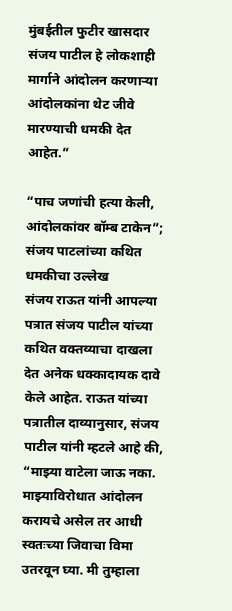मुंबईतील फुटीर खासदार संजय पाटील हे लोकशाही मार्गाने आंदोलन करणाऱ्या आंदोलकांना थेट जीवे मारण्याची धमकी देत आहेत.”

“पाच जणांची हत्या केली, आंदोलकांवर बॉम्ब टाकेन”; संजय पाटलांच्या कथित धमकीचा उल्लेख
संजय राऊत यांनी आपल्या पत्रात संजय पाटील यांच्या कथित वक्तव्याचा दाखला देत अनेक धक्कादायक दावे केले आहेत. राऊत यांच्या पत्रातील दाव्यानुसार, संजय पाटील यांनी म्हटले आहे की, “माझ्या वाटेला जाऊ नका. माझ्याविरोधात आंदोलन करायचे असेल तर आधी स्वतःच्या जिवाचा विमा उतरवून घ्या. मी तुम्हाला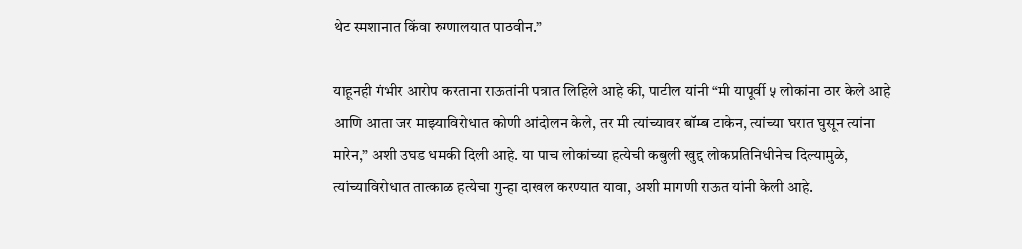थेट स्मशानात किंवा रुग्णालयात पाठवीन.”

याहूनही गंभीर आरोप करताना राऊतांनी पत्रात लिहिले आहे की, पाटील यांनी “मी यापूर्वी ५ लोकांना ठार केले आहे आणि आता जर माझ्याविरोधात कोणी आंदोलन केले, तर मी त्यांच्यावर बॉम्ब टाकेन, त्यांच्या घरात घुसून त्यांना मारेन,” अशी उघड धमकी दिली आहे. या पाच लोकांच्या हत्येची कबुली खुद्द लोकप्रतिनिधीनेच दिल्यामुळे, त्यांच्याविरोधात तात्काळ हत्येचा गुन्हा दाखल करण्यात यावा, अशी मागणी राऊत यांनी केली आहे.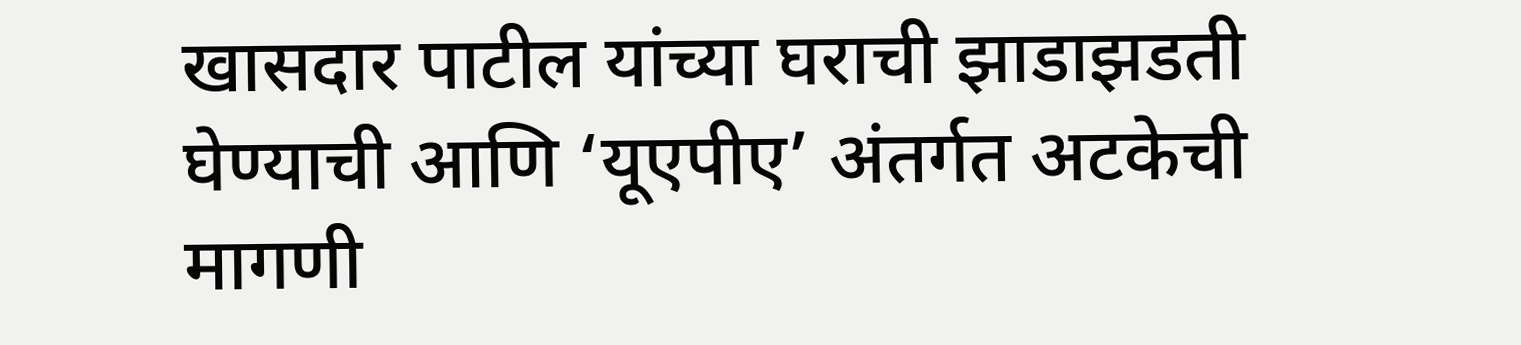खासदार पाटील यांच्या घराची झाडाझडती घेण्याची आणि ‘यूएपीए’ अंतर्गत अटकेची मागणी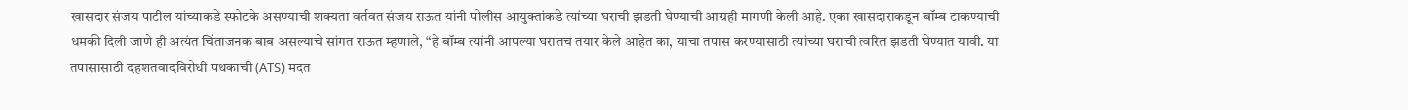खासदार संजय पाटील यांच्याकडे स्फोटके असण्याची शक्यता वर्तवत संजय राऊत यांनी पोलीस आयुक्तांकडे त्यांच्या घराची झडती घेण्याची आग्रही मागणी केली आहे. एका खासदाराकडून बॉम्ब टाकण्याची धमकी दिली जाणे ही अत्यंत चिंताजनक बाब असल्याचे सांगत राऊत म्हणाले, “हे बॉम्ब त्यांनी आपल्या घरातच तयार केले आहेत का, याचा तपास करण्यासाठी त्यांच्या घराची त्वरित झडती घेण्यात यावी. या तपासासाठी दहशतवादविरोधी पथकाची (ATS) मदत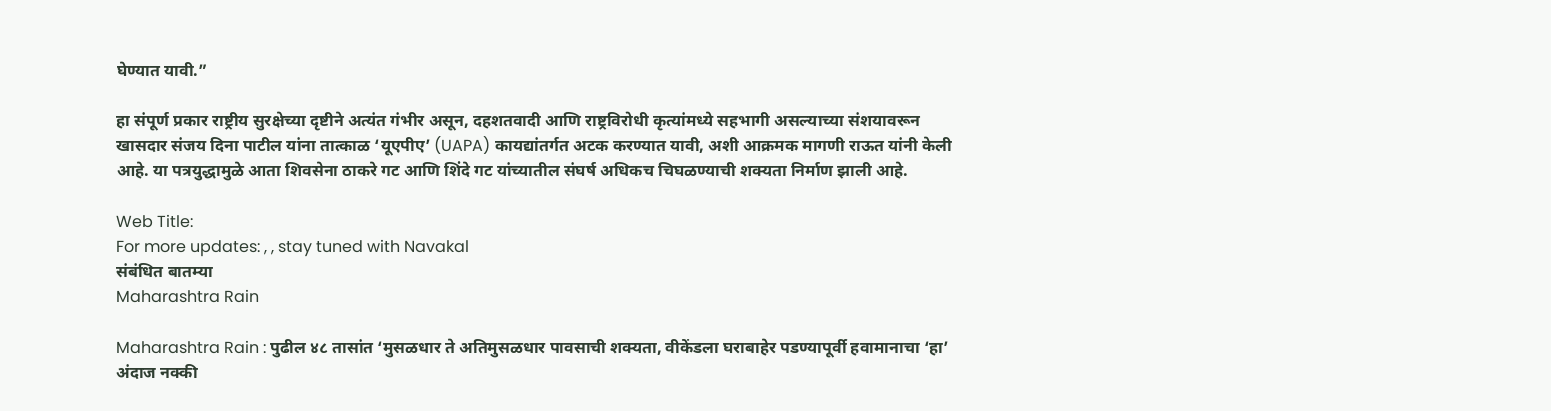घेण्यात यावी.”

हा संपूर्ण प्रकार राष्ट्रीय सुरक्षेच्या दृष्टीने अत्यंत गंभीर असून, दहशतवादी आणि राष्ट्रविरोधी कृत्यांमध्ये सहभागी असल्याच्या संशयावरून खासदार संजय दिना पाटील यांना तात्काळ ‘यूएपीए’ (UAPA) कायद्यांतर्गत अटक करण्यात यावी, अशी आक्रमक मागणी राऊत यांनी केली आहे. या पत्रयुद्धामुळे आता शिवसेना ठाकरे गट आणि शिंदे गट यांच्यातील संघर्ष अधिकच चिघळण्याची शक्यता निर्माण झाली आहे.

Web Title:
For more updates: , , stay tuned with Navakal
संबंधित बातम्या
Maharashtra Rain

Maharashtra Rain : पुढील ४८ तासांत ‘मुसळधार ते अतिमुसळधार पावसाची शक्यता, वीकेंडला घराबाहेर पडण्यापूर्वी हवामानाचा ‘हा’ अंदाज नक्की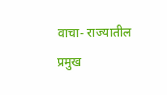वाचा- राज्यातील प्रमुख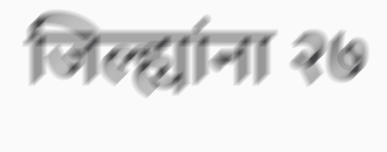जिल्ह्यांना २७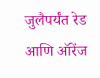जुलैपर्यंत रेड आणि ऑरेंज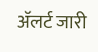अ‍ॅलर्ट जारी